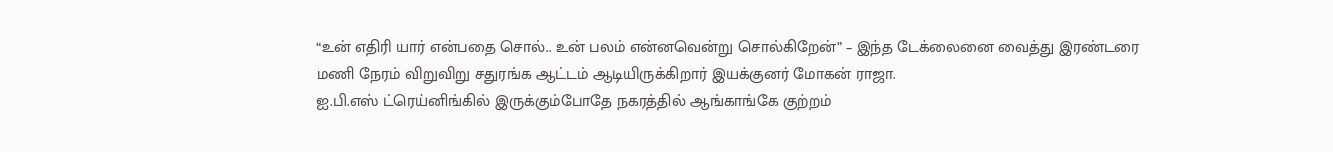“உன் எதிரி யார் என்பதை சொல்.. உன் பலம் என்னவென்று சொல்கிறேன்” – இந்த டேக்லைனை வைத்து இரண்டரை மணி நேரம் விறுவிறு சதுரங்க ஆட்டம் ஆடியிருக்கிறார் இயக்குனர் மோகன் ராஜா.
ஐ.பி.எஸ் ட்ரெய்னிங்கில் இருக்கும்போதே நகரத்தில் ஆங்காங்கே குற்றம்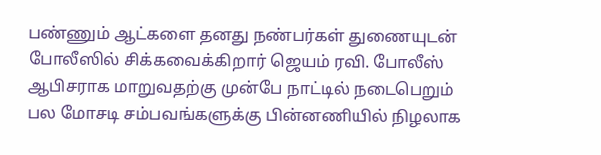பண்ணும் ஆட்களை தனது நண்பர்கள் துணையுடன் போலீஸில் சிக்கவைக்கிறார் ஜெயம் ரவி. போலீஸ் ஆபிசராக மாறுவதற்கு முன்பே நாட்டில் நடைபெறும் பல மோசடி சம்பவங்களுக்கு பின்னணியில் நிழலாக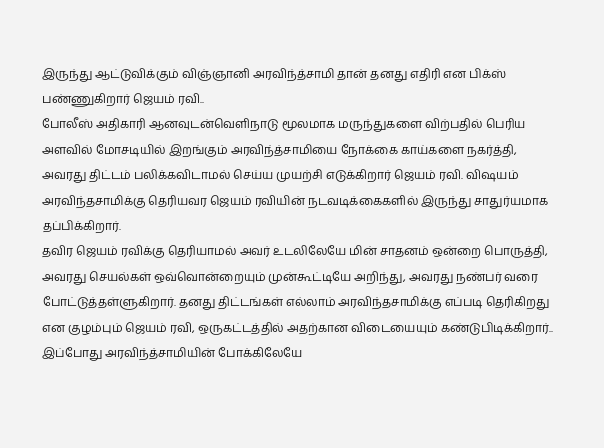இருந்து ஆட்டுவிக்கும் விஞ்ஞானி அரவிந்த்சாமி தான் தனது எதிரி என பிக்ஸ் பண்ணுகிறார் ஜெயம் ரவி..
போலீஸ் அதிகாரி ஆனவுடன்வெளிநாடு மூலமாக மருந்துகளை விற்பதில் பெரிய அளவில் மோசடியில் இறங்கும் அரவிந்த்சாமியை நோக்கை காய்களை நகர்த்தி, அவரது திட்டம் பலிக்கவிடாமல் செய்ய முயற்சி எடுக்கிறார் ஜெயம் ரவி. விஷயம் அரவிந்தசாமிக்கு தெரியவர ஜெயம் ரவியின் நடவடிக்கைகளில் இருந்து சாதுர்யமாக தப்பிக்கிறார்.
தவிர ஜெயம் ரவிக்கு தெரியாமல் அவர் உடலிலேயே மின் சாதனம் ஒன்றை பொருத்தி, அவரது செயல்கள் ஒவ்வொன்றையும் முன்கூட்டியே அறிந்து, அவரது நண்பர் வரை போட்டுத்தள்ளுகிறார். தனது திட்டங்கள் எல்லாம் அரவிந்தசாமிக்கு எப்படி தெரிகிறது என குழம்பும் ஜெயம் ரவி, ஒருகட்டத்தில் அதற்கான விடையையும் கண்டுபிடிக்கிறார்..
இப்போது அரவிந்த்சாமியின் போக்கிலேயே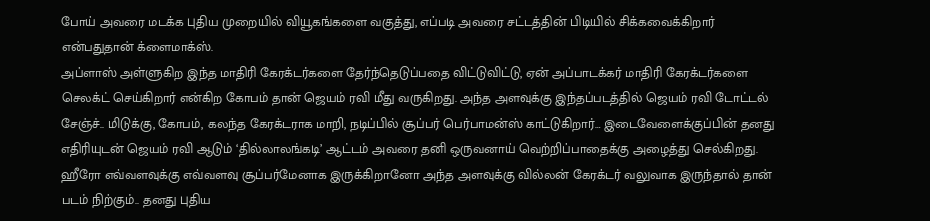போய் அவரை மடக்க புதிய முறையில் வியூகங்களை வகுத்து, எப்படி அவரை சட்டத்தின் பிடியில் சிக்கவைக்கிறார் என்பதுதான் க்ளைமாக்ஸ்.
அப்ளாஸ் அள்ளுகிற இந்த மாதிரி கேரக்டர்களை தேர்ந்தெடுப்பதை விட்டுவிட்டு, ஏன் அப்பாடக்கர் மாதிரி கேரக்டர்களை செலக்ட் செய்கிறார் என்கிற கோபம் தான் ஜெயம் ரவி மீது வருகிறது. அந்த அளவுக்கு இந்தப்படத்தில் ஜெயம் ரவி டோட்டல் சேஞ்ச்.. மிடுக்கு, கோபம், கலந்த கேரக்டராக மாறி, நடிப்பில் சூப்பர் பெர்பாமன்ஸ் காட்டுகிறார்… இடைவேளைக்குப்பின் தனது எதிரியுடன் ஜெயம் ரவி ஆடும் ‘தில்லாலங்கடி’ ஆட்டம் அவரை தனி ஒருவனாய் வெற்றிப்பாதைக்கு அழைத்து செல்கிறது.
ஹீரோ எவ்வளவுக்கு எவ்வளவு சூப்பர்மேனாக இருக்கிறானோ அந்த அளவுக்கு வில்லன் கேரக்டர் வலுவாக இருந்தால் தான் படம் நிற்கும்.. தனது புதிய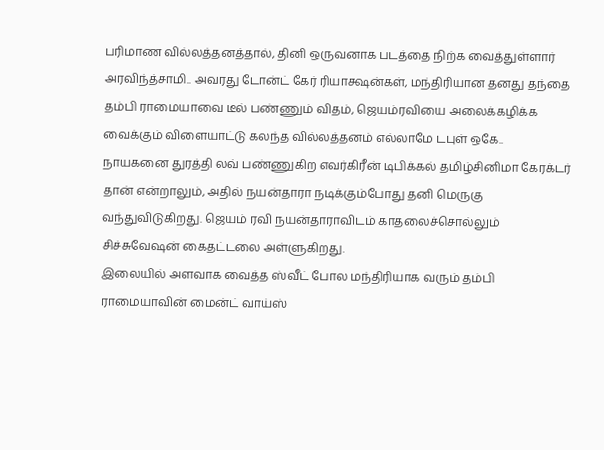பரிமாண வில்லத்தனத்தால், தினி ஒருவனாக படத்தை நிற்க வைத்துள்ளார் அரவிந்த்சாமி.. அவரது டோன்ட் கேர் ரியாக்ஷன்கள், மந்திரியான தனது தந்தை தம்பி ராமையாவை டீல் பண்ணும் விதம், ஜெயம்ரவியை அலைக்கழிக்க வைக்கும் விளையாட்டு கலந்த வில்லத்தனம் எல்லாமே டபுள் ஒகே..
நாயகனை துரத்தி லவ் பண்ணுகிற எவர்கிரீன் டிபிக்கல் தமிழ்சினிமா கேரக்டர் தான் என்றாலும், அதில் நயன்தாரா நடிக்கும்போது தனி மெருகு வந்துவிடுகிறது. ஜெயம் ரவி நயன்தாராவிடம் காதலைச்சொல்லும் சிச்சுவேஷன் கைதட்டலை அள்ளுகிறது.
இலையில் அளவாக வைத்த ஸ்வீட் போல மந்திரியாக வரும் தம்பி ராமையாவின் மைன்ட் வாய்ஸ்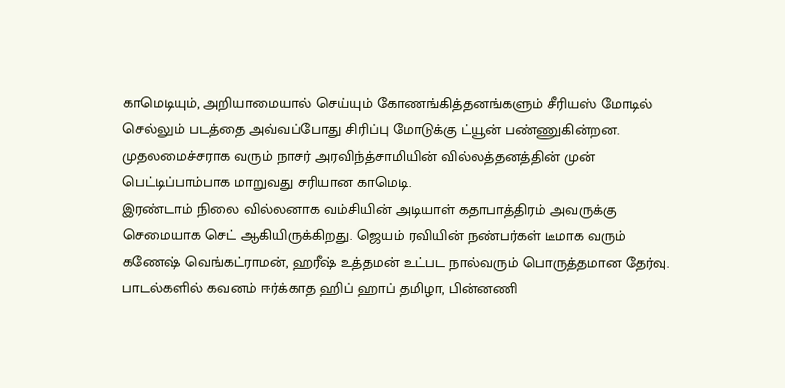காமெடியும், அறியாமையால் செய்யும் கோணங்கித்தனங்களும் சீரியஸ் மோடில் செல்லும் படத்தை அவ்வப்போது சிரிப்பு மோடுக்கு ட்யூன் பண்ணுகின்றன. முதலமைச்சராக வரும் நாசர் அரவிந்த்சாமியின் வில்லத்தனத்தின் முன் பெட்டிப்பாம்பாக மாறுவது சரியான காமெடி.
இரண்டாம் நிலை வில்லனாக வம்சியின் அடியாள் கதாபாத்திரம் அவருக்கு செமையாக செட் ஆகியிருக்கிறது. ஜெயம் ரவியின் நண்பர்கள் டீமாக வரும் கணேஷ் வெங்கட்ராமன், ஹரீஷ் உத்தமன் உட்பட நால்வரும் பொருத்தமான தேர்வு. பாடல்களில் கவனம் ஈர்க்காத ஹிப் ஹாப் தமிழா, பின்னணி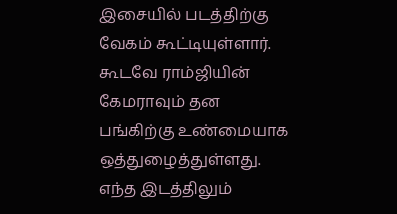இசையில் படத்திற்கு வேகம் கூட்டியுள்ளார். கூடவே ராம்ஜியின் கேமராவும் தன பங்கிற்கு உண்மையாக ஒத்துழைத்துள்ளது.
எந்த இடத்திலும்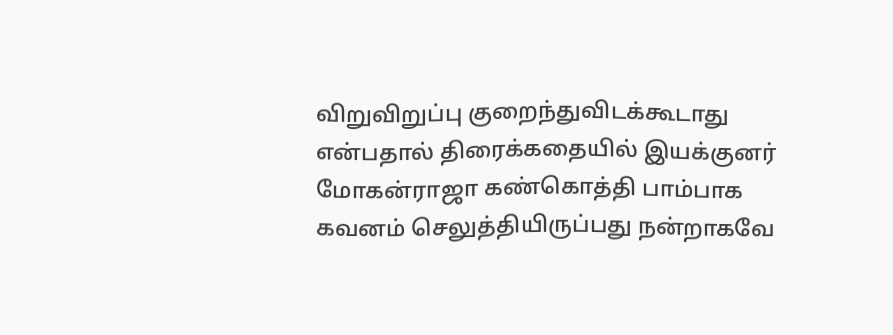விறுவிறுப்பு குறைந்துவிடக்கூடாது என்பதால் திரைக்கதையில் இயக்குனர் மோகன்ராஜா கண்கொத்தி பாம்பாக கவனம் செலுத்தியிருப்பது நன்றாகவே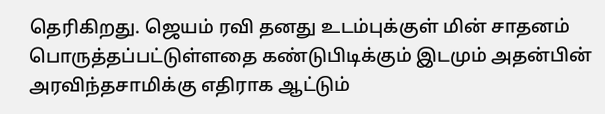தெரிகிறது. ஜெயம் ரவி தனது உடம்புக்குள் மின் சாதனம் பொருத்தப்பட்டுள்ளதை கண்டுபிடிக்கும் இடமும் அதன்பின் அரவிந்தசாமிக்கு எதிராக ஆட்டும்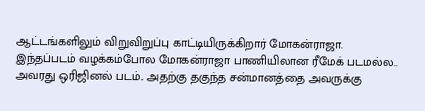ஆட்டங்களிலும் விறுவிறுப்பு காட்டியிருக்கிறார் மோகன்ராஜா.
இந்தப்படம் வழக்கம்போல மோகன்ராஜா பாணியிலான ரீமேக் படமல்ல.. அவரது ஒரிஜினல் படம்.. அதற்கு தகுந்த சன்மானத்தை அவருக்கு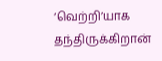‘வெற்றி’யாக தந்திருக்கிறான்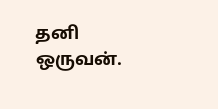தனி ஒருவன்.